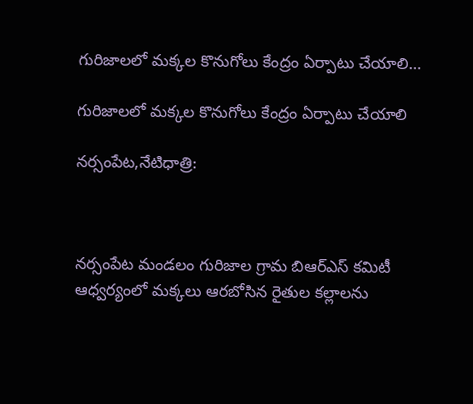గురిజాలలో మక్కల కొనుగోలు కేంద్రం ఏర్పాటు చేయాలి…

గురిజాలలో మక్కల కొనుగోలు కేంద్రం ఏర్పాటు చేయాలి

నర్సంపేట,నేటిధాత్రి:



నర్సంపేట మండలం గురిజాల గ్రామ బిఆర్ఎస్ కమిటీ ఆధ్వర్యంలో మక్కలు ఆరబోసిన రైతుల కల్లాలను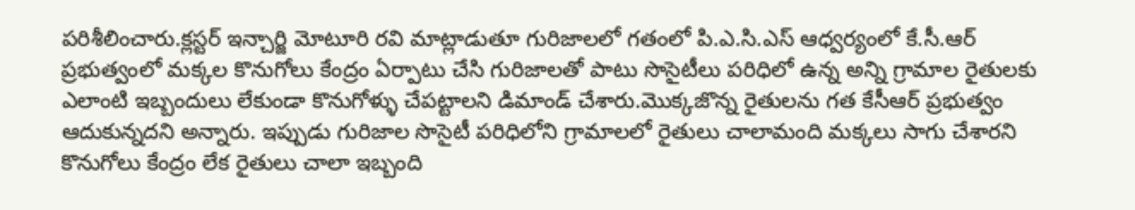పరిశీలించారు.క్లస్టర్ ఇన్చార్జి మోటూరి రవి మాట్లాడుతూ గురిజాలలో గతంలో పి.ఎ.సి.ఎస్ ఆధ్వర్యంలో కే.సీ.ఆర్ ప్రభుత్వంలో మక్కల కొనుగోలు కేంద్రం ఏర్పాటు చేసి గురిజాలతో పాటు సొసైటీలు పరిధిలో ఉన్న అన్ని గ్రామాల రైతులకు ఎలాంటి ఇబ్బందులు లేకుండా కొనుగోళ్ళు చేపట్టాలని డిమాండ్ చేశారు.మొక్కజొన్న రైతులను గత కేసీఆర్ ప్రభుత్వం ఆదుకున్నదని అన్నారు. ఇప్పుడు గురిజాల సొసైటీ పరిధిలోని గ్రామాలలో రైతులు చాలామంది మక్కలు సాగు చేశారని కొనుగోలు కేంద్రం లేక రైతులు చాలా ఇబ్బంది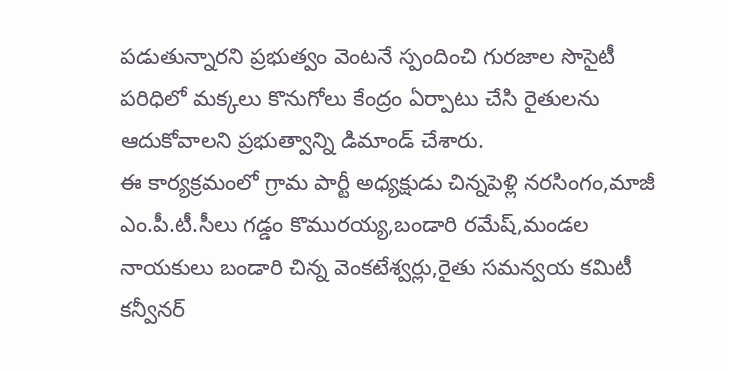పడుతున్నారని ప్రభుత్వం వెంటనే స్పందించి గురజాల సొసైటీ పరిధిలో మక్కలు కొనుగోలు కేంద్రం ఏర్పాటు చేసి రైతులను ఆదుకోవాలని ప్రభుత్వాన్ని డిమాండ్ చేశారు.
ఈ కార్యక్రమంలో గ్రామ పార్టీ అధ్యక్షుడు చిన్నపెళ్లి నరసింగం,మాజీ ఎం.పీ.టీ.సీలు గడ్డం కొమురయ్య,బండారి రమేష్,మండల నాయకులు బండారి చిన్న వెంకటేశ్వర్లు,రైతు సమన్వయ కమిటీ కన్వీనర్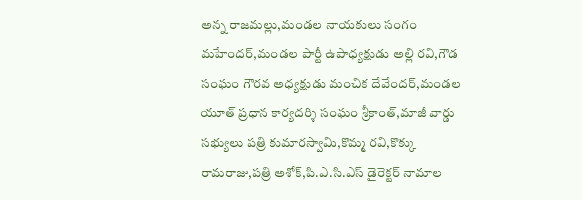అన్న రాజమల్లు,మండల నాయకులు సంగం మహేందర్,మండల పార్టీ ఉపాధ్యక్షుడు అల్లి రవి,గౌడ సంఘం గౌరవ అధ్యక్షుడు మంచిక దేవేందర్,మండల యూత్ ప్రధాన కార్యదర్శి సంఘం శ్రీకాంత్,మాజీ వార్డు సభ్యులు పత్రి కుమారస్వామి,కొమ్మ రవి,కొక్కు రామరాజు,పత్రి అశోక్,పి.ఎ.సి.ఎస్ డైరెక్టర్ నామాల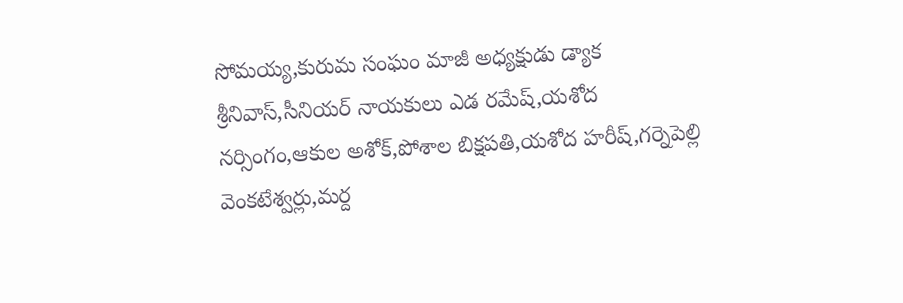సోమయ్య,కురుమ సంఘం మాజీ అధ్యక్షుడు డ్యాక శ్రీనివాస్,సీనియర్ నాయకులు ఎడ రమేష్,యశోద నర్సింగం,ఆకుల అశోక్,పోశాల బిక్షపతి,యశోద హరీష్,గర్నెపెల్లి వెంకటేశ్వర్లు,మర్ద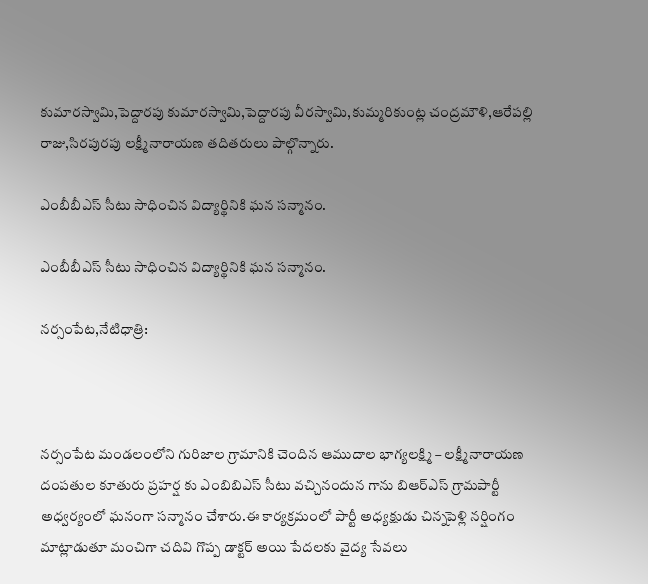కుమారస్వామి,పెద్దారపు కుమారస్వామి,పెద్దారపు వీరస్వామి,కుమ్మరికుంట్ల చంద్రమౌళి,ఆరేపల్లి రాజు,సిరపురపు లక్ష్మీనారాయణ తదితరులు పాల్గొన్నారు.

ఎంబీబీఎస్ సీటు సాధించిన విద్యార్థినికి ఘన సన్మానం.

ఎంబీబీఎస్ సీటు సాధించిన విద్యార్థినికి ఘన సన్మానం.

నర్సంపేట,నేటిధాత్రి:



నర్సంపేట మండలంలోని గురిజాల గ్రామానికి చెందిన ఆముదాల భాగ్యలక్ష్మి – లక్ష్మీనారాయణ దంపతుల కూతురు ప్రహర్ష కు ఎంబిబిఎస్ సీటు వచ్చినందున గాను బిఆర్ఎస్ గ్రామపార్టీ అధ్వర్యంలో ఘనంగా సన్మానం చేశారు.ఈ కార్యక్రమంలో పార్టీ అధ్యక్షుడు చిన్నపెళ్లి నర్షింగం మాట్లాడుతూ మంచిగా చదివి గొప్ప డాక్టర్ అయి పేదలకు వైద్య సేవలు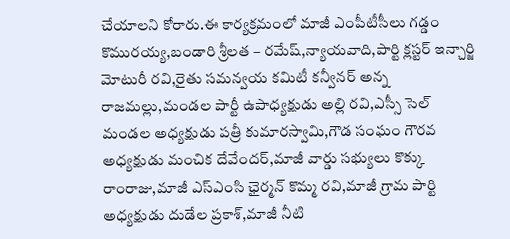చేయాలని కోరారు.ఈ కార్యక్రమంలో మాజీ ఎంపీటీసీలు గడ్డం కొమురయ్య,బండారి శ్రీలత – రమేష్,న్యాయవాది,పార్టి క్లస్టర్ ఇన్చార్జి మోటురీ రవి,రైతు సమన్వయ కమిటీ కన్వీనర్ అన్న రాజమల్లు,మండల పార్టీ ఉపాధ్యక్షుడు అల్లి రవి,ఎస్సీ సెల్ మండల అధ్యక్షుడు పత్రీ కుమారస్వామి,గౌడ సంఘం గౌరవ అధ్యక్షుడు మంచిక దేవేందర్,మాజీ వార్డు సభ్యులు కొక్కు రాంరాజు,మాజీ ఎస్ఎంసి ఛైర్మన్ కొమ్మ రవి,మాజీ గ్రామ పార్టి అధ్యక్షుడు దుడేల ప్రకాశ్,మాజీ నీటి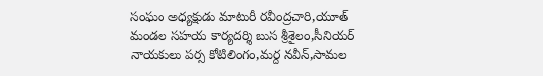సంఘం అధ్యక్షుడు మాటురీ రవీంద్రచారి,యూత్ మండల సహయ కార్యదర్శి బుస శ్రీశైలం,సీనియర్ నాయకులు పర్స కోటిలింగం,మర్ద నవీన్,సామల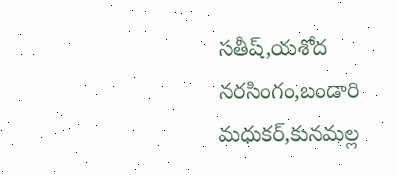సతీష్,యశోద నరసింగం,బండారి మధుకర్,కునమల్ల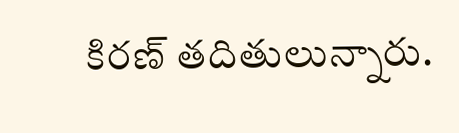కిరణ్ తదితులున్నారు.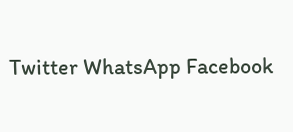Twitter WhatsApp Facebook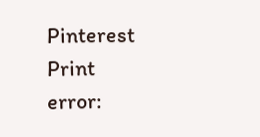Pinterest Print
error: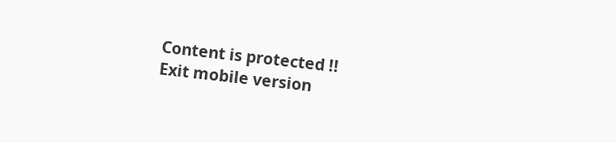Content is protected !!
Exit mobile version